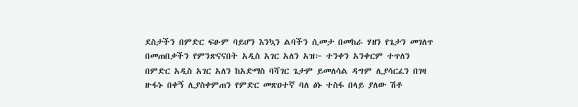ደስታችን በምድር ፍፁም ባይሆን እንኳን ልባችን ሲመታ በመከራ ሃዘን የጌታን መገለጥ በመጠበቃችን የምንጽናናበት አዲስ አገር አለን አዝ፦ ተንቀን አንቀርም ተጥለን በምድር አዲስ አገር አለን ከአድማስ ባሻገር ጌታም ይመለሳል ዳግም ሊያሳርፈን በገዛ ዙፋኑ በቀኝ ሊያስቀምጠን የምድር መጽዐተኛ ባለ ፅኑ ተስፋ በላይ ያለው ሽቶ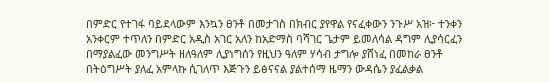በምድር የተገፋ ባይደላውም እንኳን ፀንቶ በመታገስ በክብር ያየዋል የናፈቀውን ንጉሥ አዝ፦ ተንቀን አንቀርም ተጥለን በምድር አዲስ አገር አለን ከአድማስ ባሻገር ጌታም ይመለሳል ዳግም ሊያሳርፈን በማያልፈው መንግሥት ዘለዓለም ሊያነግሰን የዚህን ዓለም ሃሳብ ታግሎ ያሸነፈ በመከራ ፀንቶ በትዕግሥት ያለፈ አምላኩ ሲገለጥ እጅጉን ይፅናናል ያልተሰማ ዜማን ውዳሴን ያፈልቃል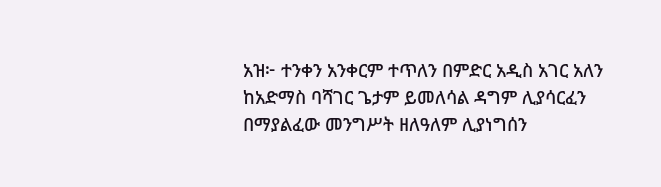አዝ፦ ተንቀን አንቀርም ተጥለን በምድር አዲስ አገር አለን ከአድማስ ባሻገር ጌታም ይመለሳል ዳግም ሊያሳርፈን በማያልፈው መንግሥት ዘለዓለም ሊያነግሰን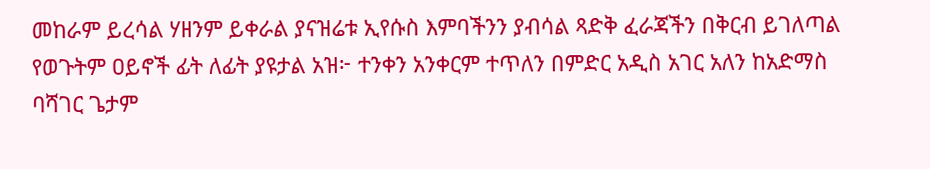መከራም ይረሳል ሃዘንም ይቀራል ያናዝሬቱ ኢየሱስ እምባችንን ያብሳል ጻድቅ ፈራጃችን በቅርብ ይገለጣል የወጉትም ዐይኖች ፊት ለፊት ያዩታል አዝ፦ ተንቀን አንቀርም ተጥለን በምድር አዲስ አገር አለን ከአድማስ ባሻገር ጌታም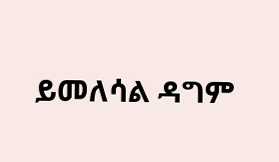ይመለሳል ዳግም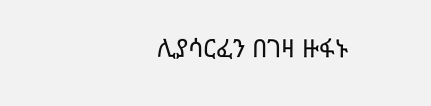ሊያሳርፈን በገዛ ዙፋኑ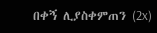በቀኝ ሊያስቀምጠን (2x)